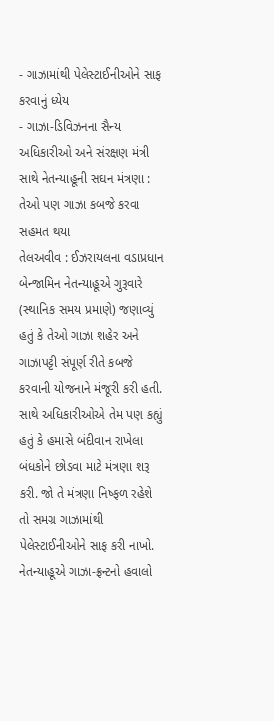- ગાઝામાંથી પેલેસ્ટાઈનીઓને સાફ કરવાનું ધ્યેય
- ગાઝા-ડિવિઝનના સૈન્ય અધિકારીઓ અને સંરક્ષણ મંત્રી સાથે નેતન્યાહૂની સઘન મંત્રણા : તેઓ પણ ગાઝા કબજે કરવા સહમત થયા
તેલઅવીવ : ઈઝરાયલના વડાપ્રધાન બેન્જામિન નેતન્યાહૂએ ગુરૂવારે (સ્થાનિક સમય પ્રમાણે) જણાવ્યું હતું કે તેઓ ગાઝા શહેર અને ગાઝાપટ્ટી સંપૂર્ણ રીતે કબજે કરવાની યોજનાને મંજૂરી કરી હતી. સાથે અધિકારીઓએ તેમ પણ કહ્યું હતું કે હમાસે બંદીવાન રાખેલા બંધકોને છોડવા માટે મંત્રણા શરૂ કરી. જો તે મંત્રણા નિષ્ફળ રહેશે તો સમગ્ર ગાઝામાંથી પેલેસ્ટાઈનીઓને સાફ કરી નાખો.
નેતન્યાહૂએ ગાઝા-ફ્રન્ટનો હવાલો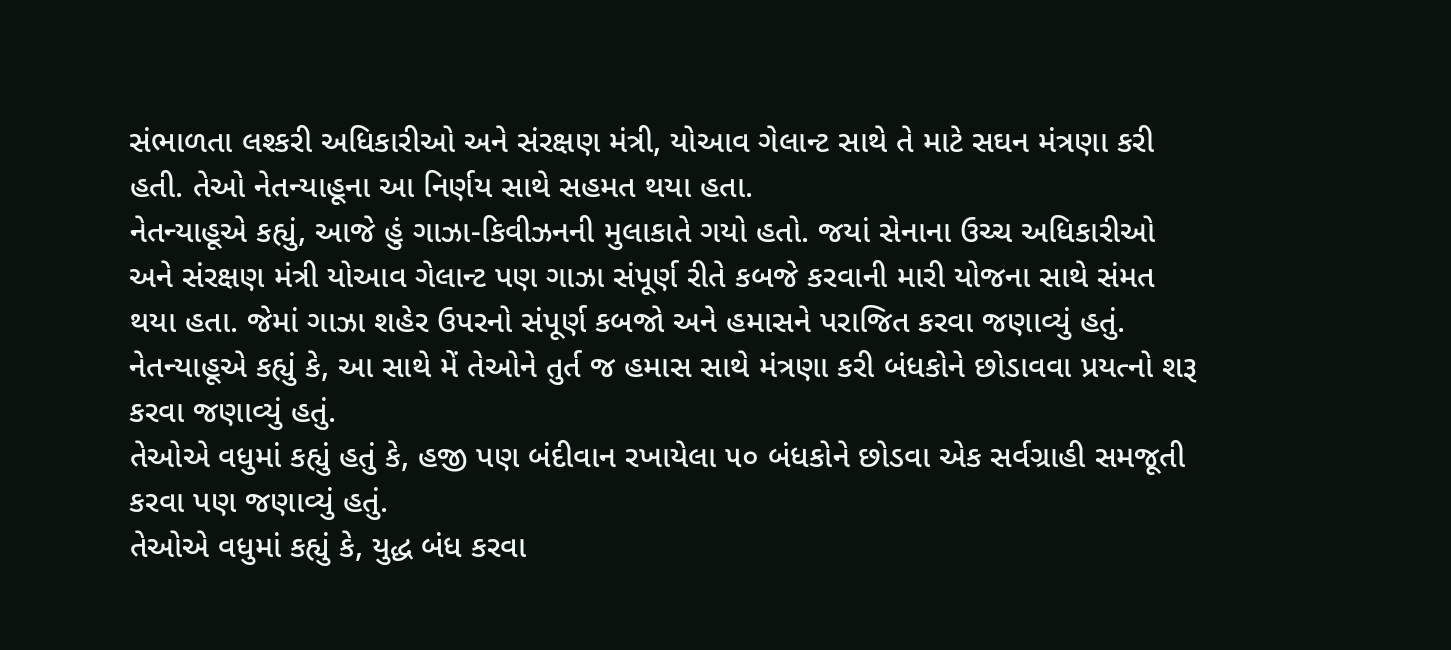સંભાળતા લશ્કરી અધિકારીઓ અને સંરક્ષણ મંત્રી, યોઆવ ગેલાન્ટ સાથે તે માટે સઘન મંત્રણા કરી હતી. તેઓ નેતન્યાહૂના આ નિર્ણય સાથે સહમત થયા હતા.
નેતન્યાહૂએ કહ્યું, આજે હું ગાઝા-કિવીઝનની મુલાકાતે ગયો હતો. જયાં સેનાના ઉચ્ચ અધિકારીઓ અને સંરક્ષણ મંત્રી યોઆવ ગેલાન્ટ પણ ગાઝા સંપૂર્ણ રીતે કબજે કરવાની મારી યોજના સાથે સંમત થયા હતા. જેમાં ગાઝા શહેર ઉપરનો સંપૂર્ણ કબજો અને હમાસને પરાજિત કરવા જણાવ્યું હતું.
નેતન્યાહૂએ કહ્યું કે, આ સાથે મેં તેઓને તુર્ત જ હમાસ સાથે મંત્રણા કરી બંધકોને છોડાવવા પ્રયત્નો શરૂ કરવા જણાવ્યું હતું.
તેઓએ વધુમાં કહ્યું હતું કે, હજી પણ બંદીવાન રખાયેલા ૫૦ બંધકોને છોડવા એક સર્વગ્રાહી સમજૂતી કરવા પણ જણાવ્યું હતું.
તેઓએ વધુમાં કહ્યું કે, યુદ્ધ બંધ કરવા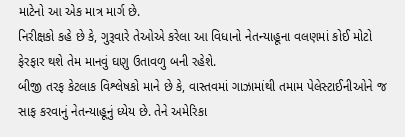માટેનો આ એક માત્ર માર્ગ છે.
નિરીક્ષકો કહે છે કે, ગુરૂવારે તેઓએ કરેલા આ વિધાનો નેતન્યાહૂના વલણમાં કોઈ મોટો ફેરફાર થશે તેમ માનવું ઘણુ ઉતાવળુ બની રહેશે.
બીજી તરફ કેટલાક વિશ્લેષકો માને છે કે, વાસ્તવમાં ગાઝામાંથી તમામ પેલેસ્ટાઈનીઓને જ સાફ કરવાનું નેતન્યાહૂનું ધ્યેય છે. તેને અમેરિકા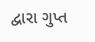દ્વારા ગુપ્ત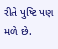રીતે પુષ્ટિ પણ મળે છે.